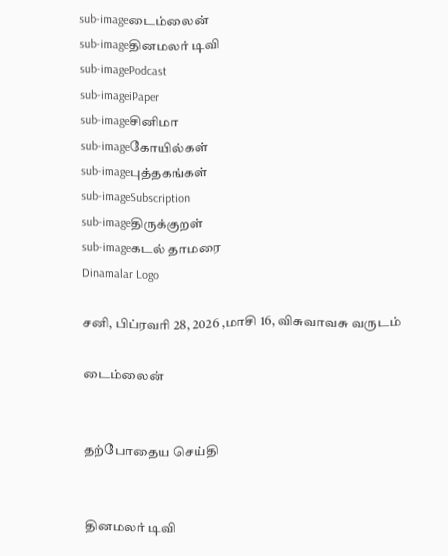sub-imageடைம்லைன்
sub-imageதினமலர் டிவி
sub-imagePodcast
sub-imageiPaper
sub-imageசினிமா
sub-imageகோயில்கள்
sub-imageபுத்தகங்கள்
sub-imageSubscription
sub-imageதிருக்குறள்
sub-imageகடல் தாமரை
Dinamalar Logo

சனி, பிப்ரவரி 28, 2026 ,மாசி 16, விசுவாவசு வருடம்

டைம்லைன்


தற்போதைய செய்தி


தினமலர் டிவி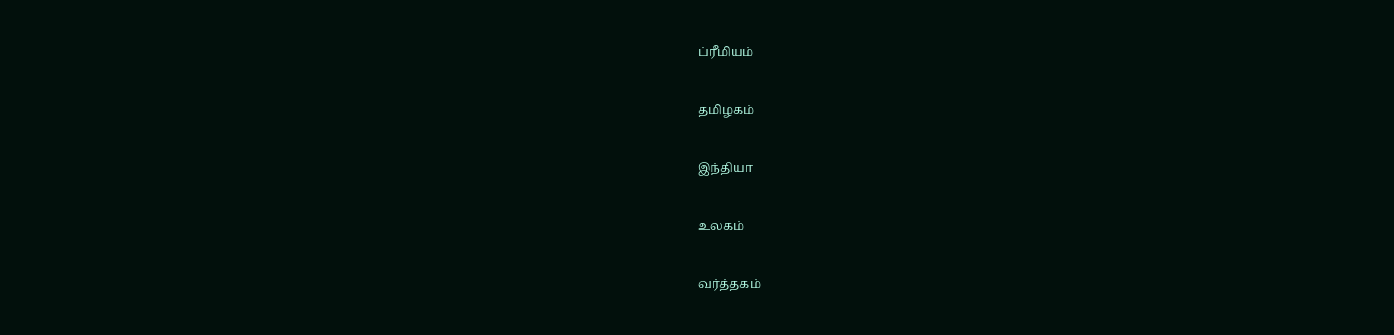ப்ரீமியம்


தமிழகம்


இந்தியா


உலகம்


வர்த்தகம்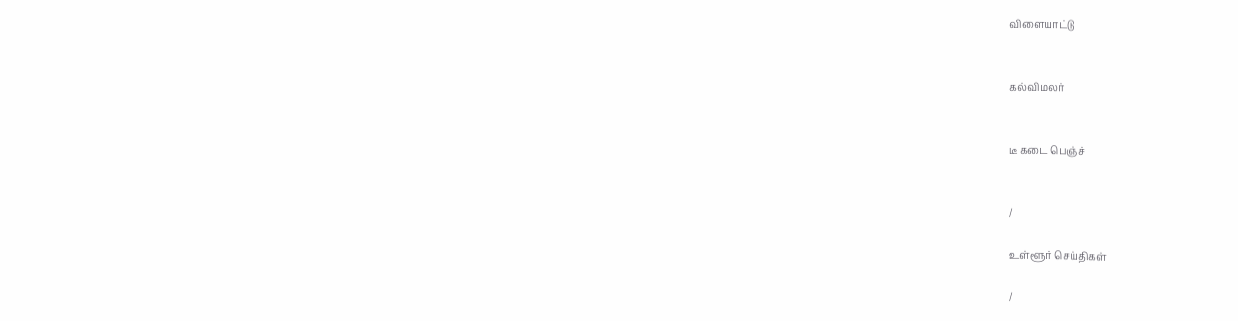விளையாட்டு


கல்விமலர்


டீ கடை பெஞ்ச்


/

உள்ளூர் செய்திகள்

/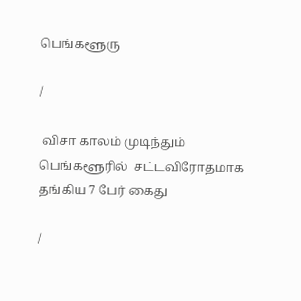பெங்களூரு

/

 விசா காலம் முடிந்தும் பெங்களூரில்  சட்டவிரோதமாக தங்கிய 7 பேர் கைது

/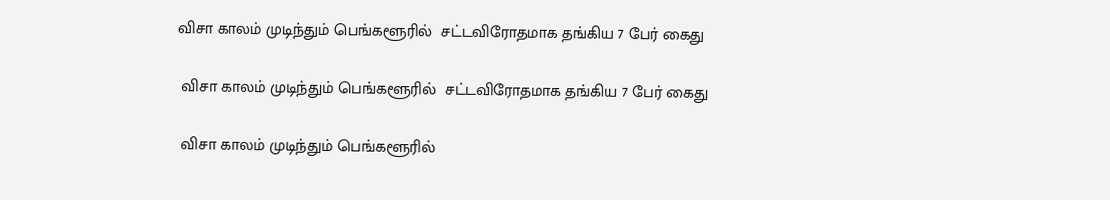விசா காலம் முடிந்தும் பெங்களூரில்  சட்டவிரோதமாக தங்கிய 7 பேர் கைது

 விசா காலம் முடிந்தும் பெங்களூரில்  சட்டவிரோதமாக தங்கிய 7 பேர் கைது

 விசா காலம் முடிந்தும் பெங்களூரில்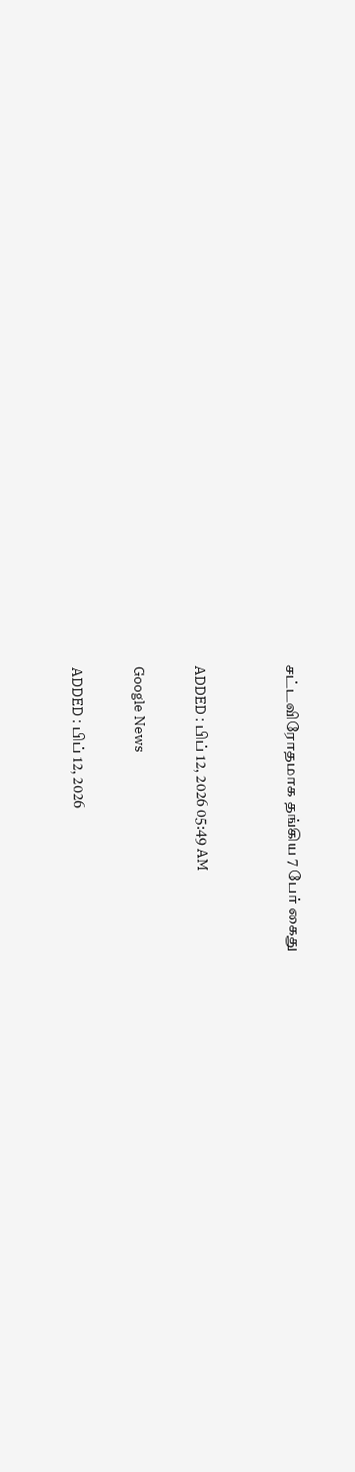சட்டவிரோதமாக தங்கிய 7 பேர் கைது


ADDED : பிப் 12, 2026 05:49 AM

Google News

ADDED : பிப் 12, 2026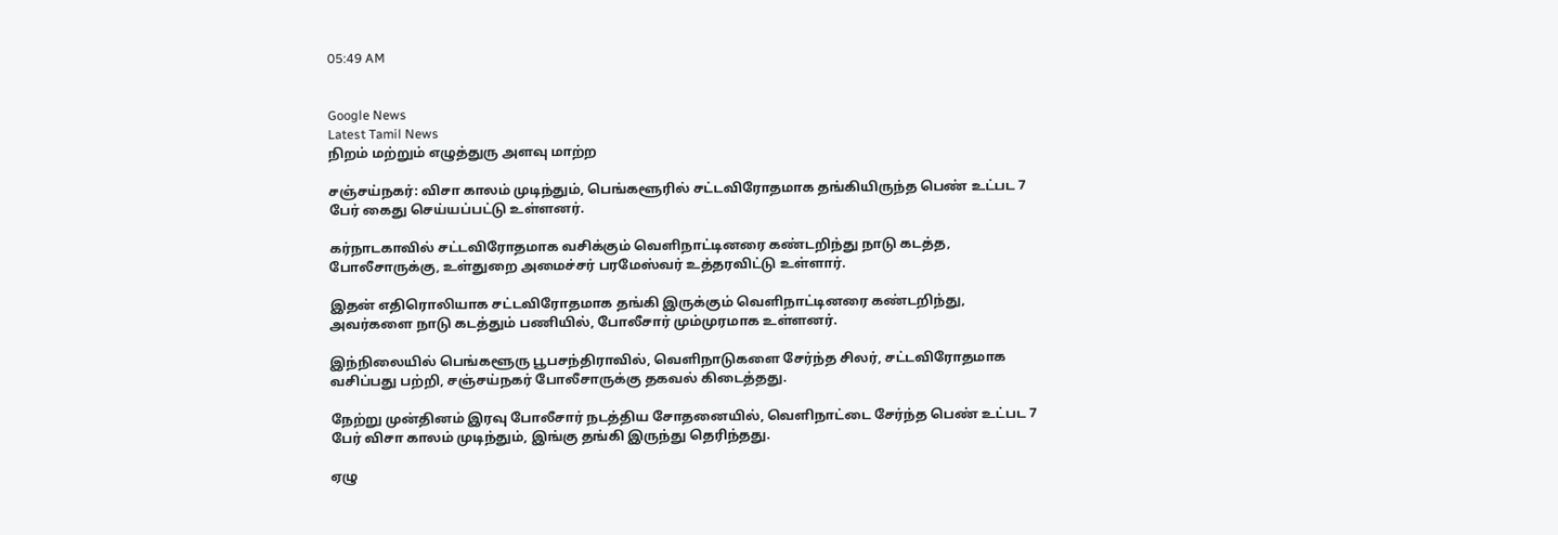05:49 AM


Google News
Latest Tamil News
நிறம் மற்றும் எழுத்துரு அளவு மாற்ற

சஞ்சய்நகர்: விசா காலம் முடிந்தும், பெங்களூரில் சட்டவிரோதமாக தங்கியிருந்த பெண் உட்பட 7 பேர் கைது செய்யப்பட்டு உள்ளனர்.

கர்நாடகாவில் சட்டவிரோதமாக வசிக்கும் வெளிநாட்டினரை கண்டறிந்து நாடு கடத்த, போலீசாருக்கு, உள்துறை அமைச்சர் பரமேஸ்வர் உத்தரவிட்டு உள்ளார்.

இதன் எதிரொலியாக சட்டவிரோதமாக தங்கி இருக்கும் வெளிநாட்டினரை கண்டறிந்து, அவர்களை நாடு கடத்தும் பணியில், போலீசார் மும்முரமாக உள்ளனர்.

இந்நிலையில் பெங்களூரு பூபசந்திராவில், வெளிநாடுகளை சேர்ந்த சிலர், சட்டவிரோதமாக வசிப்பது பற்றி, சஞ்சய்நகர் போலீசாருக்கு தகவல் கிடைத்தது.

நேற்று முன்தினம் இரவு போலீசார் நடத்திய சோதனையில், வெளிநாட்டை சேர்ந்த பெண் உட்பட 7 பேர் விசா காலம் முடிந்தும், இங்கு தங்கி இருந்து தெரிந்தது.

ஏழு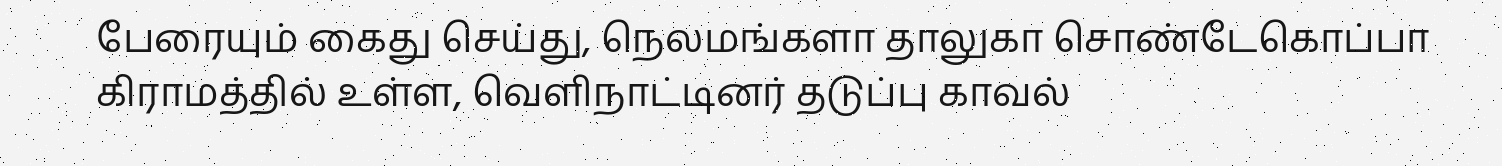பேரையும் கைது செய்து, நெலமங்களா தாலுகா சொண்டேகொப்பா கிராமத்தில் உள்ள, வெளிநாட்டினர் தடுப்பு காவல்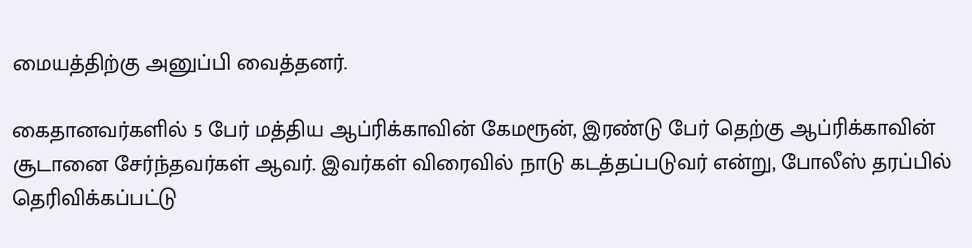மையத்திற்கு அனுப்பி வைத்தனர்.

கைதானவர்களில் 5 பேர் மத்திய ஆப்ரிக்காவின் கேமரூன், இரண்டு பேர் தெற்கு ஆப்ரிக்காவின் சூடானை சேர்ந்தவர்கள் ஆவர். இவர்கள் விரைவில் நாடு கடத்தப்படுவர் என்று, போலீஸ் தரப்பில் தெரிவிக்கப்பட்டு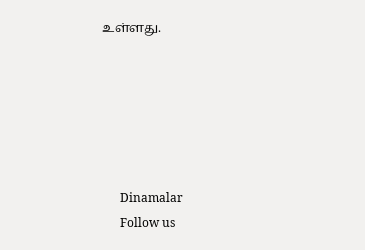உள்ளது.






      Dinamalar
      Follow us